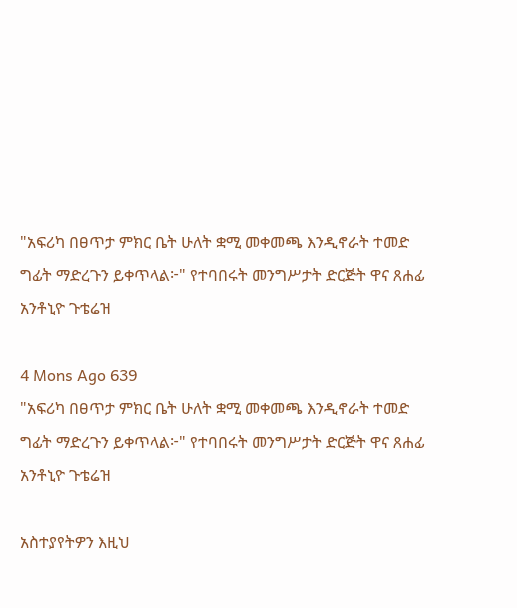"አፍሪካ በፀጥታ ምክር ቤት ሁለት ቋሚ መቀመጫ እንዲኖራት ተመድ ግፊት ማድረጉን ይቀጥላል፦" የተባበሩት መንግሥታት ድርጅት ዋና ጸሐፊ አንቶኒዮ ጉቴሬዝ

4 Mons Ago 639
"አፍሪካ በፀጥታ ምክር ቤት ሁለት ቋሚ መቀመጫ እንዲኖራት ተመድ ግፊት ማድረጉን ይቀጥላል፦" የተባበሩት መንግሥታት ድርጅት ዋና ጸሐፊ አንቶኒዮ ጉቴሬዝ

አስተያየትዎን እዚህ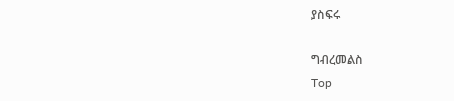ያስፍሩ

ግብረመልስ
Top